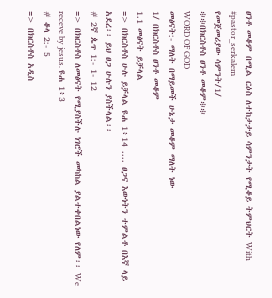ፀንቶ መቆም በሚል ርዕስ ለተከታታይ ሳምንታት የሚቆይ ትምህርት With #pastor_serkalem
የመጀመሪያው ሳምንት/1/
፨፨በክርስቶስ ፀንቶ መቆም፨፨
WORD OF GOD
መፅናት:- ማለት በማይመች ሁኔታ መቆም ማለት ነው
1/ በክርስቶስ ፀንቶ መቆም
1.1 መፅናት ይቻላል
=> በክርስቶስ ሁሉ ይቻላል ዩሐ 1፥14 .... ፀጋና እውነትን ተምልቶ በእኛ ላይ አደረ፡፡ ይህ ፀጋ ሁሉን ያስችላል፡፡
# 2ኛ ጴጥ 1:- 1- 12
=> በክርስቶስ ለመፅናት የሚያስችሉ ነገሮች መካከል ያልተቀበልነው የለም፡፡ We receve by jesus. ዩሐ 1፥3
# ቆላ 2:- 5
=> በክርስቶስ አዲስ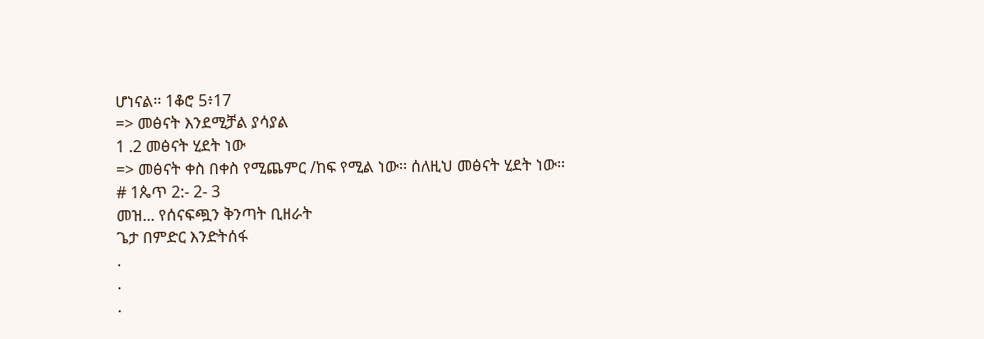ሆነናል፡፡ 1ቆሮ 5፥17
=> መፅናት እንደሚቻል ያሳያል
1 .2 መፅናት ሂደት ነው
=> መፅናት ቀስ በቀስ የሚጨምር /ከፍ የሚል ነው፡፡ ሰለዚህ መፅናት ሂደት ነው፡፡
# 1ጴጥ 2:- 2- 3
መዝ... የሰናፍጯን ቅንጣት ቢዘራት
ጌታ በምድር እንድትሰፋ
.
.
.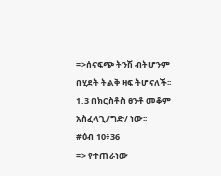=>ሰናፍጭ ትንሽ ብትሆንም በሂደት ትልቅ ዛፍ ትሆናለች፡፡
1.3 በክርስቶስ ፀንቶ መቆም አስፈላጊ/ግድ/ ነው፡፡
#ዕብ 10፥36
=> የተጠራነው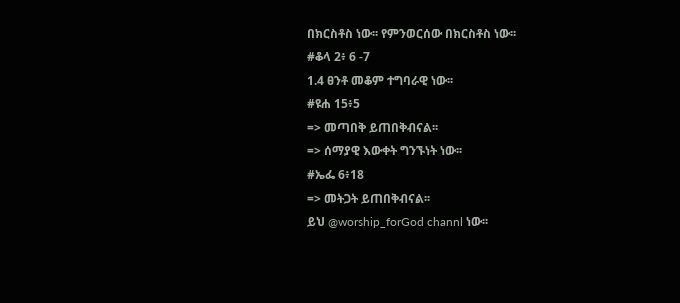በክርስቶስ ነው፡፡ የምንወርሰው በክርስቶስ ነው፡፡
#ቆላ 2፥ 6 -7
1.4 ፀንቶ መቆም ተግባራዊ ነው፡፡
#ዩሐ 15፥5
=> መጣበቅ ይጠበቅብናል፡፡
=> ሰማያዊ እውቀት ግንኙነት ነው፡፡
#ኤፌ 6፥18
=> መትጋት ይጠበቅብናል፡፡
ይህ @worship_forGod channl ነው፡፡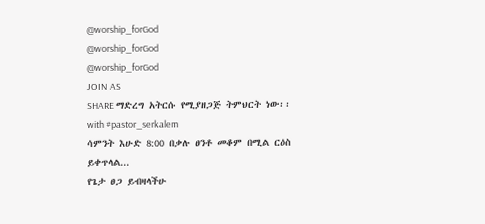@worship_forGod
@worship_forGod
@worship_forGod
JOIN AS
SHARE ማድረግ አትርሱ የሚያዘጋጅ ትምህርት ነው፡፡
with #pastor_serkalem
ሳምንት እሁድ 8:00 በቃሉ ፀንቶ መቆም በሚል ርዕስ ይቀጥላል...
የጌታ ፀጋ ይብዛላችሁ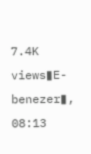7.4K views▮E-benezer▮, 08:13